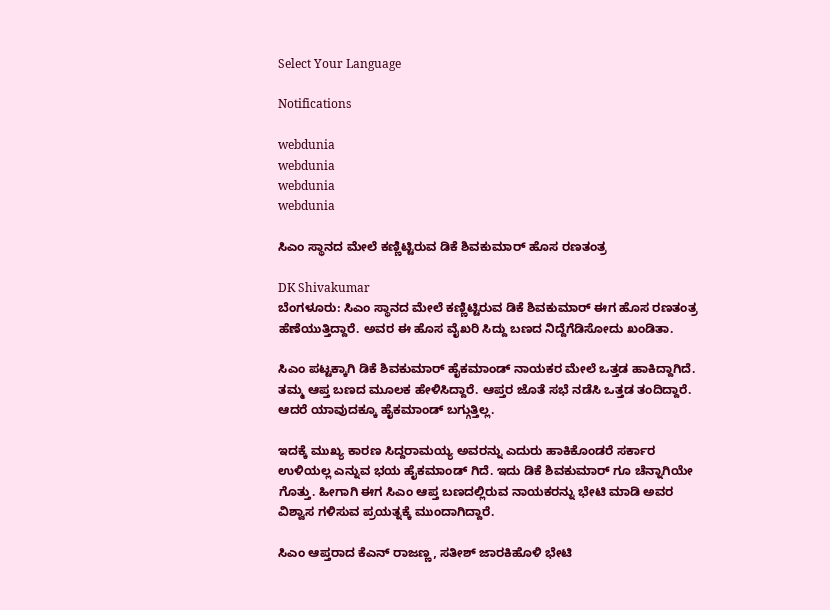Select Your Language

Notifications

webdunia
webdunia
webdunia
webdunia

ಸಿಎಂ ಸ್ಥಾನದ ಮೇಲೆ ಕಣ್ಣಿಟ್ಟಿರುವ ಡಿಕೆ ಶಿವಕುಮಾರ್ ಹೊಸ ರಣತಂತ್ರ

DK Shivakumar
ಬೆಂಗಳೂರು: ಸಿಎಂ ಸ್ಥಾನದ ಮೇಲೆ ಕಣ್ಣಿಟ್ಟಿರುವ ಡಿಕೆ ಶಿವಕುಮಾರ್ ಈಗ ಹೊಸ ರಣತಂತ್ರ ಹೆಣೆಯುತ್ತಿದ್ದಾರೆ. ಅವರ ಈ ಹೊಸ ವೈಖರಿ ಸಿದ್ದು ಬಣದ ನಿದ್ದೆಗೆಡಿಸೋದು ಖಂಡಿತಾ.

ಸಿಎಂ ಪಟ್ಟಕ್ಕಾಗಿ ಡಿಕೆ ಶಿವಕುಮಾರ್ ಹೈಕಮಾಂಡ್ ನಾಯಕರ ಮೇಲೆ ಒತ್ತಡ ಹಾಕಿದ್ದಾಗಿದೆ. ತಮ್ಮ ಆಪ್ತ ಬಣದ ಮೂಲಕ ಹೇಳಿಸಿದ್ದಾರೆ. ಆಪ್ತರ ಜೊತೆ ಸಭೆ ನಡೆಸಿ ಒತ್ತಡ ತಂದಿದ್ದಾರೆ. ಆದರೆ ಯಾವುದಕ್ಕೂ ಹೈಕಮಾಂಡ್ ಬಗ್ಗುತ್ತಿಲ್ಲ.

ಇದಕ್ಕೆ ಮುಖ್ಯ ಕಾರಣ ಸಿದ್ದರಾಮಯ್ಯ ಅವರನ್ನು ಎದುರು ಹಾಕಿಕೊಂಡರೆ ಸರ್ಕಾರ ಉಳಿಯಲ್ಲ ಎನ್ನುವ ಭಯ ಹೈಕಮಾಂಡ್ ಗಿದೆ. ಇದು ಡಿಕೆ ಶಿವಕುಮಾರ್ ಗೂ ಚೆನ್ನಾಗಿಯೇ ಗೊತ್ತು. ಹೀಗಾಗಿ ಈಗ ಸಿಎಂ ಆಪ್ತ ಬಣದಲ್ಲಿರುವ ನಾಯಕರನ್ನು ಭೇಟಿ ಮಾಡಿ ಅವರ ವಿಶ್ವಾಸ ಗಳಿಸುವ ಪ್ರಯತ್ನಕ್ಕೆ ಮುಂದಾಗಿದ್ದಾರೆ.

ಸಿಎಂ ಆಪ್ತರಾದ ಕೆಎನ್ ರಾಜಣ್ಣ, ಸತೀಶ್ ಜಾರಕಿಹೊಳಿ ಭೇಟಿ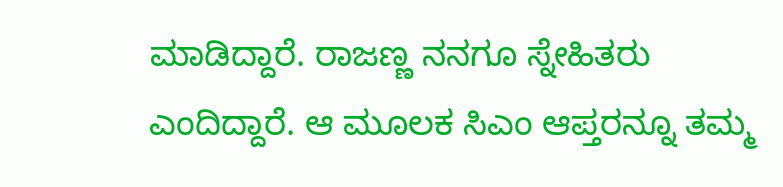ಮಾಡಿದ್ದಾರೆ. ರಾಜಣ್ಣ ನನಗೂ ಸ್ನೇಹಿತರು ಎಂದಿದ್ದಾರೆ. ಆ ಮೂಲಕ ಸಿಎಂ ಆಪ್ತರನ್ನೂ ತಮ್ಮ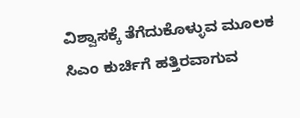ವಿಶ್ವಾಸಕ್ಕೆ ತೆಗೆದುಕೊಳ್ಳುವ ಮೂಲಕ ಸಿಎಂ ಕುರ್ಚಿಗೆ ಹತ್ತಿರವಾಗುವ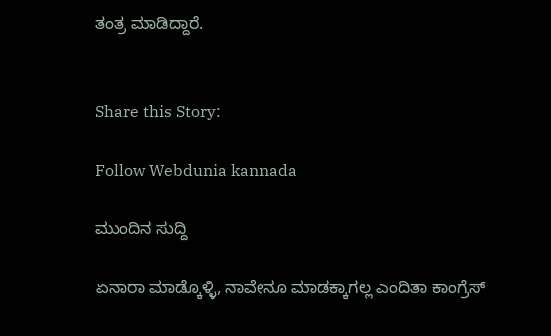ತಂತ್ರ ಮಾಡಿದ್ದಾರೆ.


Share this Story:

Follow Webdunia kannada

ಮುಂದಿನ ಸುದ್ದಿ

ಏನಾರಾ ಮಾಡ್ಕೊಳ್ಳಿ, ನಾವೇನೂ ಮಾಡಕ್ಕಾಗಲ್ಲ ಎಂದಿತಾ ಕಾಂಗ್ರೆಸ್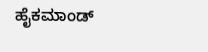ಹೈಕಮಾಂಡ್